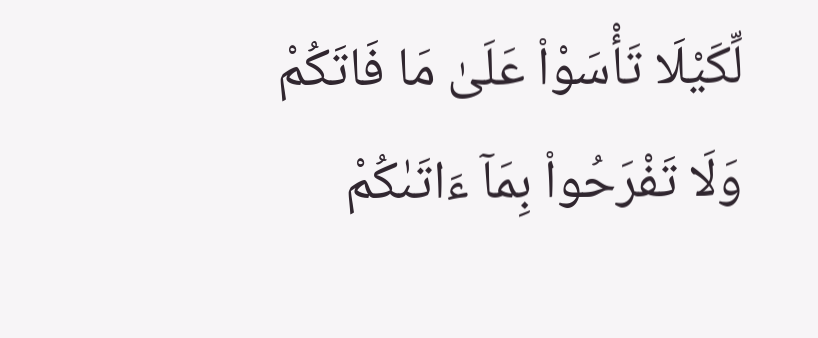لِّكَيْلَا تَأْسَوْا۟ عَلَىٰ مَا فَاتَكُمْ وَلَا تَفْرَحُوا۟ بِمَآ ءَاتَىٰكُمْ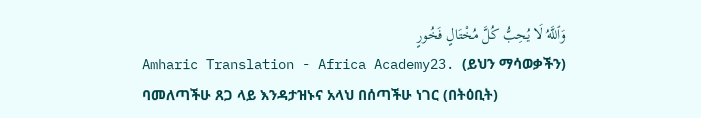وَٱللَّهُ لَا يُحِبُّ كُلَّ مُخْتَالٍ فَخُورٍ
Amharic Translation - Africa Academy23. (ይህን ማሳወቃችን) ባመለጣችሁ ጸጋ ላይ እንዳታዝኑና አላህ በሰጣችሁ ነገር (በትዕቢት)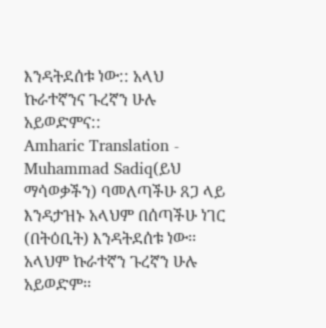እንዳትደሰቱ ነው:: አላህ ኩራተኛንና ጉረኛን ሁሉ አይወድምና::
Amharic Translation - Muhammad Sadiq(ይህ ማሳወቃችን) ባመለጣችሁ ጸጋ ላይ እንዳታዝኑ አላህም በሰጣችሁ ነገር (በትዕቢት) እንዳትደሰቱ ነው፡፡ አላህም ኩራተኛን ጉረኛን ሁሉ አይወድም፡፡